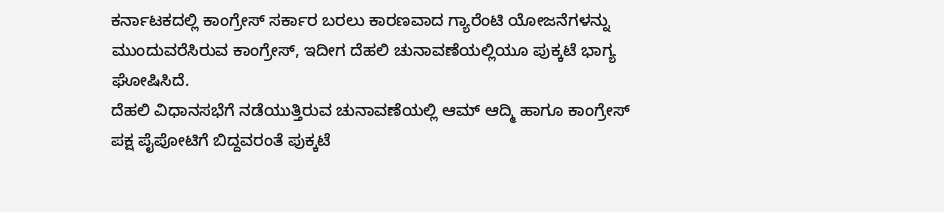ಕರ್ನಾಟಕದಲ್ಲಿ ಕಾಂಗ್ರೇಸ್ ಸರ್ಕಾರ ಬರಲು ಕಾರಣವಾದ ಗ್ಯಾರೆಂಟಿ ಯೋಜನೆಗಳನ್ನು ಮುಂದುವರೆಸಿರುವ ಕಾಂಗ್ರೇಸ್, ಇದೀಗ ದೆಹಲಿ ಚುನಾವಣೆಯಲ್ಲಿಯೂ ಪುಕ್ಕಟೆ ಭಾಗ್ಯ ಘೋಷಿಸಿದೆ.
ದೆಹಲಿ ವಿಧಾನಸಭೆಗೆ ನಡೆಯುತ್ತಿರುವ ಚುನಾವಣೆಯಲ್ಲಿ ಆಮ್ ಆದ್ಮಿ ಹಾಗೂ ಕಾಂಗ್ರೇಸ್ ಪಕ್ಷ ಪೈಪೋಟಿಗೆ ಬಿದ್ದವರಂತೆ ಪುಕ್ಕಟೆ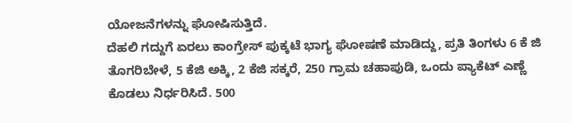ಯೋಜನೆಗಳನ್ನು ಘೋಷಿಸುತ್ತಿದೆ.
ದೆಹಲಿ ಗದ್ದುಗೆ ಏರಲು ಕಾಂಗ್ರೇಸ್ ಪುಕ್ಕಟೆ ಭಾಗ್ಯ ಘೋಷಣೆ ಮಾಡಿದ್ದು, ಪ್ರತಿ ತಿಂಗಳು 6 ಕೆ ಜಿ ತೊಗರಿಬೇಳೆ, 5 ಕೆಜಿ ಅಕ್ಕಿ, 2 ಕೆಜಿ ಸಕ್ಕರೆ, 250 ಗ್ರಾಮ ಚಹಾಪುಡಿ, ಒಂದು ಪ್ಯಾಕೆಟ್ ಎಣ್ಣೆ ಕೊಡಲು ನಿರ್ಧರಿಸಿದೆ. 500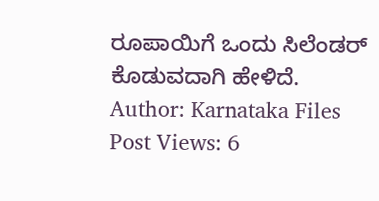ರೂಪಾಯಿಗೆ ಒಂದು ಸಿಲೆಂಡರ್ ಕೊಡುವದಾಗಿ ಹೇಳಿದೆ.
Author: Karnataka Files
Post Views: 6